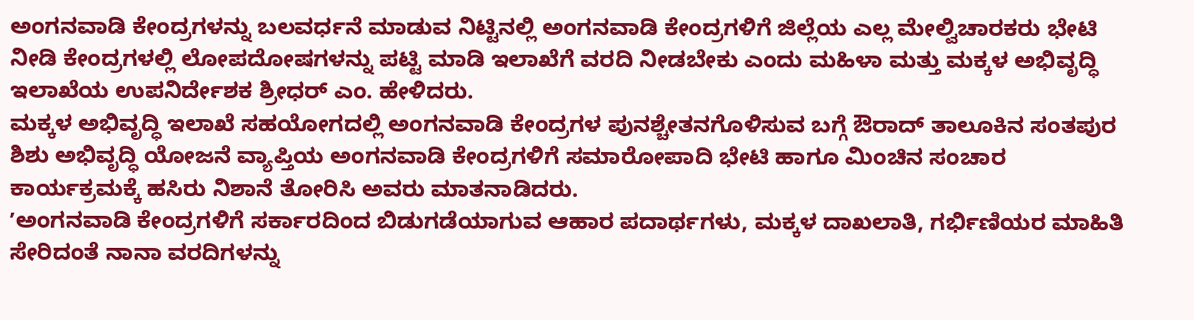ಅಂಗನವಾಡಿ ಕೇಂದ್ರಗಳನ್ನು ಬಲವರ್ಧನೆ ಮಾಡುವ ನಿಟ್ಟಿನಲ್ಲಿ ಅಂಗನವಾಡಿ ಕೇಂದ್ರಗಳಿಗೆ ಜಿಲ್ಲೆಯ ಎಲ್ಲ ಮೇಲ್ವಿಚಾರಕರು ಭೇಟಿ ನೀಡಿ ಕೇಂದ್ರಗಳಲ್ಲಿ ಲೋಪದೋಷಗಳನ್ನು ಪಟ್ಟಿ ಮಾಡಿ ಇಲಾಖೆಗೆ ವರದಿ ನೀಡಬೇಕು ಎಂದು ಮಹಿಳಾ ಮತ್ತು ಮಕ್ಕಳ ಅಭಿವೃದ್ಧಿ ಇಲಾಖೆಯ ಉಪನಿರ್ದೇಶಕ ಶ್ರೀಧರ್ ಎಂ. ಹೇಳಿದರು.
ಮಕ್ಕಳ ಅಭಿವೃದ್ಧಿ ಇಲಾಖೆ ಸಹಯೋಗದಲ್ಲಿ ಅಂಗನವಾಡಿ ಕೇಂದ್ರಗಳ ಪುನಶ್ಚೇತನಗೊಳಿಸುವ ಬಗ್ಗೆ ಔರಾದ್ ತಾಲೂಕಿನ ಸಂತಪುರ ಶಿಶು ಅಭಿವೃದ್ಧಿ ಯೋಜನೆ ವ್ಯಾಪ್ತಿಯ ಅಂಗನವಾಡಿ ಕೇಂದ್ರಗಳಿಗೆ ಸಮಾರೋಪಾದಿ ಭೇಟಿ ಹಾಗೂ ಮಿಂಚಿನ ಸಂಚಾರ ಕಾರ್ಯಕ್ರಮಕ್ಕೆ ಹಸಿರು ನಿಶಾನೆ ತೋರಿಸಿ ಅವರು ಮಾತನಾಡಿದರು.
ʼಅಂಗನವಾಡಿ ಕೇಂದ್ರಗಳಿಗೆ ಸರ್ಕಾರದಿಂದ ಬಿಡುಗಡೆಯಾಗುವ ಆಹಾರ ಪದಾರ್ಥಗಳು, ಮಕ್ಕಳ ದಾಖಲಾತಿ, ಗರ್ಭಿಣಿಯರ ಮಾಹಿತಿ ಸೇರಿದಂತೆ ನಾನಾ ವರದಿಗಳನ್ನು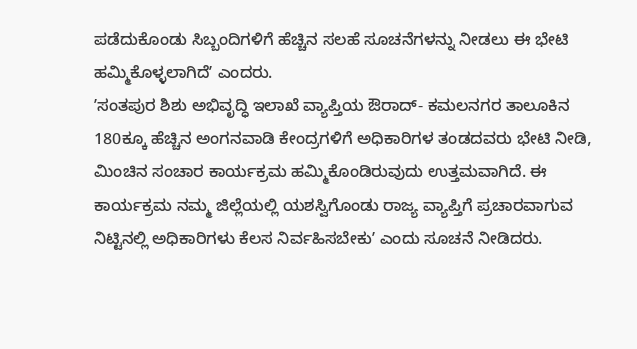ಪಡೆದುಕೊಂಡು ಸಿಬ್ಬಂದಿಗಳಿಗೆ ಹೆಚ್ಚಿನ ಸಲಹೆ ಸೂಚನೆಗಳನ್ನು ನೀಡಲು ಈ ಭೇಟಿ ಹಮ್ಮಿಕೊಳ್ಳಲಾಗಿದೆʼ ಎಂದರು.
ʼಸಂತಪುರ ಶಿಶು ಅಭಿವೃದ್ಧಿ ಇಲಾಖೆ ವ್ಯಾಪ್ತಿಯ ಔರಾದ್- ಕಮಲನಗರ ತಾಲೂಕಿನ 180ಕ್ಕೂ ಹೆಚ್ಚಿನ ಅಂಗನವಾಡಿ ಕೇಂದ್ರಗಳಿಗೆ ಅಧಿಕಾರಿಗಳ ತಂಡದವರು ಭೇಟಿ ನೀಡಿ, ಮಿಂಚಿನ ಸಂಚಾರ ಕಾರ್ಯಕ್ರಮ ಹಮ್ಮಿಕೊಂಡಿರುವುದು ಉತ್ತಮವಾಗಿದೆ. ಈ ಕಾರ್ಯಕ್ರಮ ನಮ್ಮ ಜಿಲ್ಲೆಯಲ್ಲಿ ಯಶಸ್ವಿಗೊಂಡು ರಾಜ್ಯ ವ್ಯಾಪ್ತಿಗೆ ಪ್ರಚಾರವಾಗುವ ನಿಟ್ಟಿನಲ್ಲಿ ಅಧಿಕಾರಿಗಳು ಕೆಲಸ ನಿರ್ವಹಿಸಬೇಕುʼ ಎಂದು ಸೂಚನೆ ನೀಡಿದರು.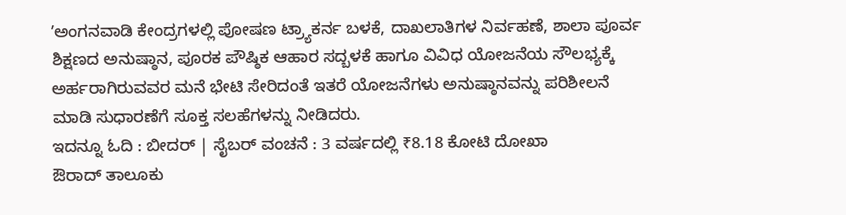ʼಅಂಗನವಾಡಿ ಕೇಂದ್ರಗಳಲ್ಲಿ ಪೋಷಣ ಟ್ರ್ಯಾಕರ್ನ ಬಳಕೆ, ದಾಖಲಾತಿಗಳ ನಿರ್ವಹಣೆ, ಶಾಲಾ ಪೂರ್ವ ಶಿಕ್ಷಣದ ಅನುಷ್ಠಾನ, ಪೂರಕ ಪೌಷ್ಠಿಕ ಆಹಾರ ಸದ್ಬಳಕೆ ಹಾಗೂ ವಿವಿಧ ಯೋಜನೆಯ ಸೌಲಭ್ಯಕ್ಕೆ ಅರ್ಹರಾಗಿರುವವರ ಮನೆ ಭೇಟಿ ಸೇರಿದಂತೆ ಇತರೆ ಯೋಜನೆಗಳು ಅನುಷ್ಠಾನವನ್ನು ಪರಿಶೀಲನೆ ಮಾಡಿ ಸುಧಾರಣೆಗೆ ಸೂಕ್ತ ಸಲಹೆಗಳನ್ನು ನೀಡಿದರು.
ಇದನ್ನೂ ಓದಿ : ಬೀದರ್ | ಸೈಬರ್ ವಂಚನೆ : 3 ವರ್ಷದಲ್ಲಿ ₹8.18 ಕೋಟಿ ದೋಖಾ
ಔರಾದ್ ತಾಲೂಕು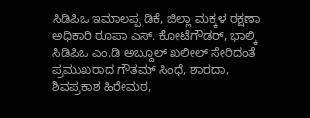ಸಿಡಿಪಿಒ ಇಮಾಲಪ್ಪ ಡಿಕೆ, ಜಿಲ್ಲಾ ಮಕ್ಕಳ ರಕ್ಷಣಾ ಅಧಿಕಾರಿ ರೂಪಾ ಎಸ್. ಕೋಟೆಗೌಡರ್, ಭಾಲ್ಕಿ ಸಿಡಿಪಿಒ ಎಂ.ಡಿ ಅಬ್ದೂಲ್ ಖಲೀಲ್ ಸೇರಿದಂತೆ ಪ್ರಮುಖರಾದ ಗೌತಮ್ ಸಿಂಧೆ, ಶಾರದಾ, ಶಿವಪ್ರಕಾಶ ಹಿರೇಮಠ,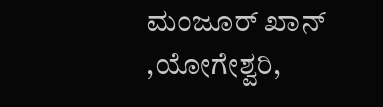ಮಂಜೂರ್ ಖಾನ್ ,ಯೋಗೇಶ್ವರಿ,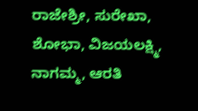ರಾಜೇಶ್ರೀ, ಸುರೇಖಾ, ಶೋಭಾ, ವಿಜಯಲಕ್ಷ್ಮಿ, ನಾಗಮ್ಮ, ಆರತಿ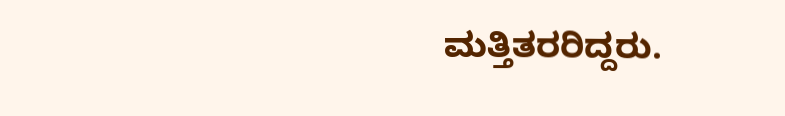ಮತ್ತಿತರರಿದ್ದರು.